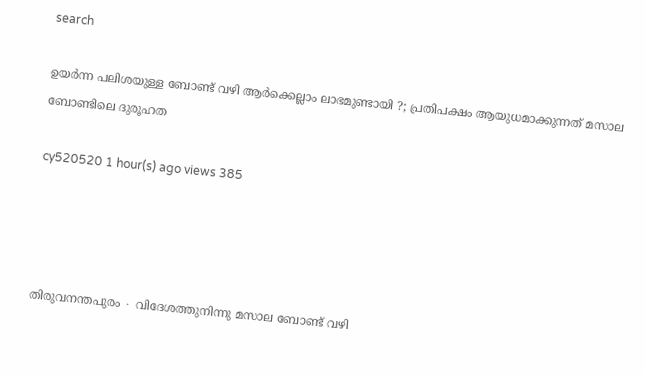search

ഉയർന്ന പലിശയുള്ള ബോണ്ട് വഴി ആർക്കെല്ലാം ലാഭമുണ്ടായി ?; പ്രതിപക്ഷം ആയുധമാക്കുന്നത് മസാല ബോണ്ടിലെ ദുരൂഹത

cy520520 1 hour(s) ago views 385




തിരുവനന്തപുരം ∙ വിദേശത്തുനിന്നു മസാല ബോണ്ട് വഴി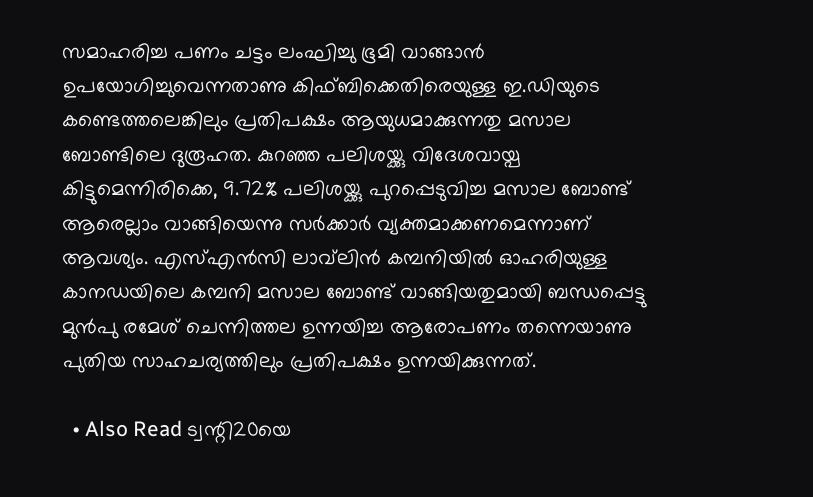സമാഹരിച്ച പണം ചട്ടം ലംഘിച്ചു ഭൂമി വാങ്ങാൻ ഉപയോഗിച്ചുവെന്നതാണു കിഫ്ബിക്കെതിരെയുള്ള ഇ.ഡിയുടെ കണ്ടെത്തലെങ്കിലും പ്രതിപക്ഷം ആയുധമാക്കുന്നതു മസാല ബോണ്ടിലെ ദുരൂഹത. കുറഞ്ഞ പലിശയ്ക്കു വിദേശവായ്പ കിട്ടുമെന്നിരിക്കെ, 9.72% പലിശയ്ക്കു പുറപ്പെടുവിച്ച മസാല ബോണ്ട് ആരെല്ലാം വാങ്ങിയെന്നു സർക്കാർ വ്യക്തമാക്കണമെന്നാണ് ആവശ്യം. എസ്എൻസി ലാവ്‌ലിൻ കമ്പനിയിൽ ഓഹരിയുള്ള കാനഡയിലെ കമ്പനി മസാല ബോണ്ട് വാങ്ങിയതുമായി ബന്ധപ്പെട്ടു മുൻപു രമേശ് ചെന്നിത്തല ഉന്നയിച്ച ആരോപണം തന്നെയാണു പുതിയ സാഹചര്യത്തിലും പ്രതിപക്ഷം ഉന്നയിക്കുന്നത്.

  • Also Read ട്വന്റി20യെ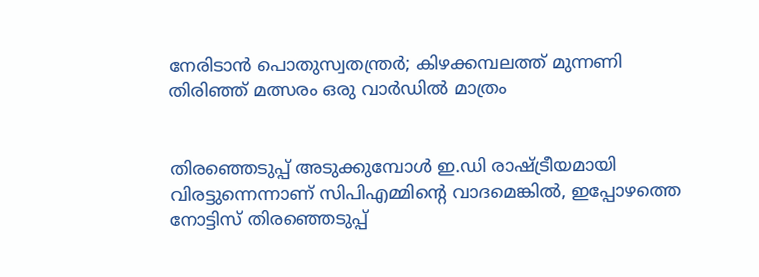നേരിടാൻ പൊതുസ്വതന്ത്രർ; കിഴക്കമ്പലത്ത് മുന്നണി തിരിഞ്ഞ് മത്സരം ഒരു വാർഡിൽ മാത്രം


തിരഞ്ഞെടുപ്പ് അടുക്കുമ്പോൾ ഇ.ഡി രാഷ്ട്രീയമായി വിരട്ടുന്നെന്നാണ് സിപിഎമ്മിന്റെ വാദമെങ്കിൽ, ഇപ്പോഴത്തെ നോട്ടിസ് തിരഞ്ഞെടുപ്പ്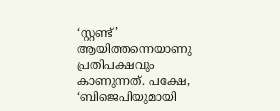‘സ്റ്റണ്ട്’ ആയിത്തന്നെയാണു പ്രതിപക്ഷവും കാണുന്നത്. പക്ഷേ, ‘ബിജെപിയുമായി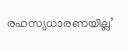രഹസ്യധാരണയില്ല’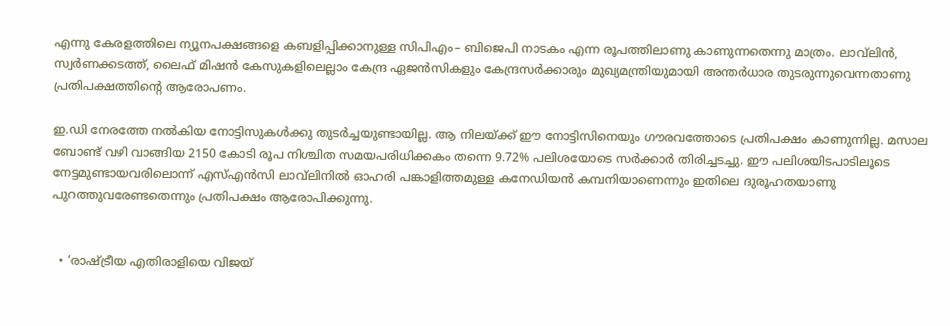എന്നു കേരളത്തിലെ ന്യൂനപക്ഷങ്ങളെ കബളിപ്പിക്കാനുള്ള സിപിഎം– ബിജെപി നാടകം എന്ന രൂപത്തിലാണു കാണുന്നതെന്നു മാത്രം. ലാവ്‌ലിൻ, സ്വർണക്കടത്ത്, ലൈഫ് മിഷൻ കേസുകളിലെല്ലാം കേന്ദ്ര ഏജൻസികളും കേന്ദ്രസർക്കാരും മുഖ്യമന്ത്രിയുമായി അന്തർധാര തുടരുന്നുവെന്നതാണു പ്രതിപക്ഷത്തിന്റെ ആരോപണം.

ഇ.ഡി നേരത്തേ നൽകിയ നോട്ടിസുകൾക്കു തുടർച്ചയുണ്ടായില്ല. ആ നിലയ്ക്ക് ഈ നോട്ടിസിനെയും ഗൗരവത്തോടെ പ്രതിപക്ഷം കാണുന്നില്ല. മസാല ബോണ്ട് വഴി വാങ്ങിയ 2150 കോടി രൂപ നിശ്ചിത സമയപരിധിക്കകം തന്നെ 9.72% പലിശയോടെ സർക്കാർ തിരിച്ചടച്ചു. ഈ പലിശയിടപാടിലൂടെ നേട്ടമുണ്ടായവരിലൊന്ന് എസ്എൻസി ലാവ്‌ലിനിൽ ഓഹരി പങ്കാളിത്തമുള്ള കനേഡിയൻ കമ്പനിയാണെന്നും ഇതിലെ ദുരൂഹതയാണു പുറത്തുവരേണ്ടതെന്നും പ്രതിപക്ഷം ആരോപിക്കുന്നു.


  • ‘രാഷ്ട്രീയ എതിരാളിയെ വിജയ്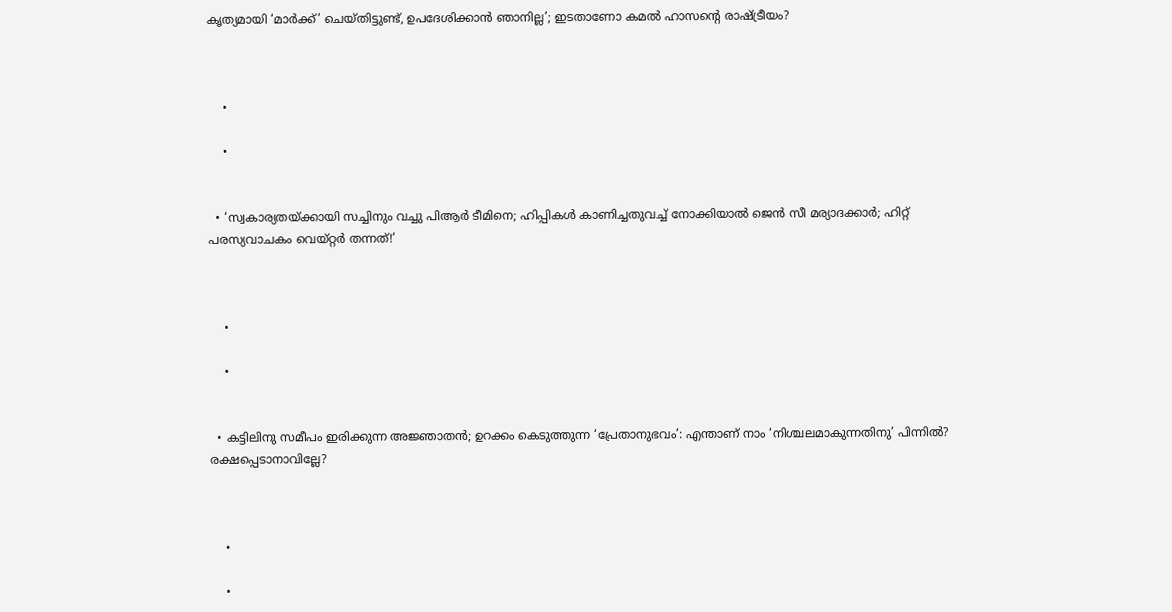കൃത്യമായി ‘മാർക്ക്’ ചെയ്തിട്ടുണ്ട്, ഉപദേശിക്കാൻ ഞാനില്ല’; ഇടതാണോ കമൽ ഹാസന്റെ രാഷ്ട്രീയം?



    •

    •


  • ‘സ്വകാര്യതയ്ക്കായി സച്ചിനും വച്ചു പിആർ ടീമിനെ; ഹിപ്പികൾ കാണിച്ചതുവച്ച് നോക്കിയാൽ ജെൻ സീ മര്യാദക്കാർ; ഹിറ്റ് പരസ്യവാചകം വെയ്റ്റർ തന്നത്!’



    •

    •


  • കട്ടിലിനു സമീപം ഇരിക്കുന്ന അജ്ഞാതൻ; ഉറക്കം കെടുത്തുന്ന ‘പ്രേതാനുഭവം’: എന്താണ് നാം ‘നിശ്ചലമാകുന്നതിനു’ പിന്നിൽ? രക്ഷപ്പെടാനാവില്ലേ?



    •

    •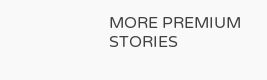MORE PREMIUM STORIES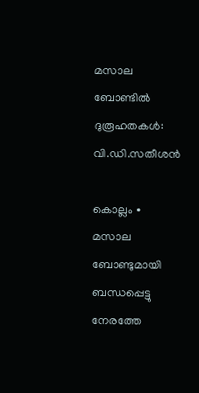മസാല ബോണ്ടിൽ ദുരൂഹതകൾ: വി.ഡി.സതീശൻ

കൊല്ലം ∙ മസാല ബോണ്ടുമായി ബന്ധപ്പെട്ടു നേരത്തേ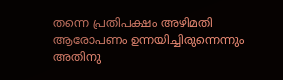തന്നെ പ്രതിപക്ഷം അഴിമതി ആരോപണം ഉന്നയിച്ചിരുന്നെന്നും അതിനു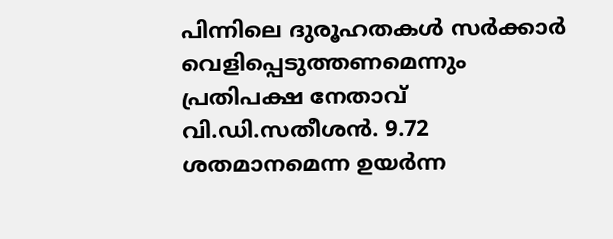പിന്നിലെ ദുരൂഹതകൾ സർക്കാർ വെളിപ്പെടുത്തണമെന്നും പ്രതിപക്ഷ നേതാവ് വി.ഡി.സതീശൻ. 9.72 ശതമാനമെന്ന ഉയർന്ന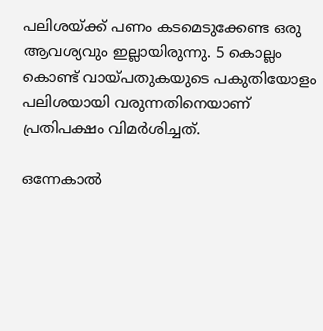പലിശയ്ക്ക് പണം കടമെടുക്കേണ്ട ഒരു ആവശ്യവും ഇല്ലായിരുന്നു. 5 കൊല്ലം കൊണ്ട് വായ്പതുകയുടെ പകുതിയോളം പലിശയായി വരുന്നതിനെയാണ് പ്രതിപക്ഷം വിമർശിച്ചത്.

ഒന്നേകാൽ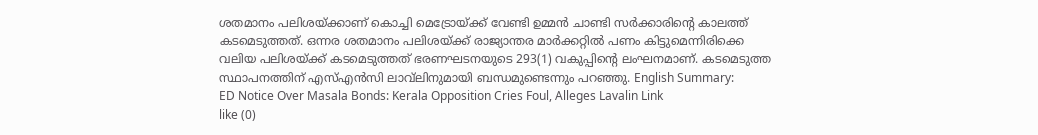ശതമാനം പലിശയ്ക്കാണ് കൊച്ചി മെട്രോയ്ക്ക് വേണ്ടി ഉമ്മൻ ചാണ്ടി സർക്കാരിന്റെ കാലത്ത് കടമെടുത്തത്. ഒന്നര ശതമാനം പലിശയ്ക്ക് രാജ്യാന്തര മാർക്കറ്റിൽ പണം കിട്ടുമെന്നിരിക്കെ വലിയ പലിശയ്ക്ക് കടമെടുത്തത് ഭരണഘടനയുടെ 293(1) വകുപ്പിന്റെ ലംഘനമാണ്. കടമെടുത്ത സ്ഥാപനത്തിന് എസ്എൻസി ലാവ്‌ലിനുമായി ബന്ധമുണ്ടെന്നും പറഞ്ഞു. English Summary:
ED Notice Over Masala Bonds: Kerala Opposition Cries Foul, Alleges Lavalin Link
like (0)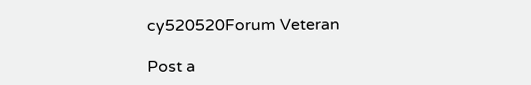cy520520Forum Veteran

Post a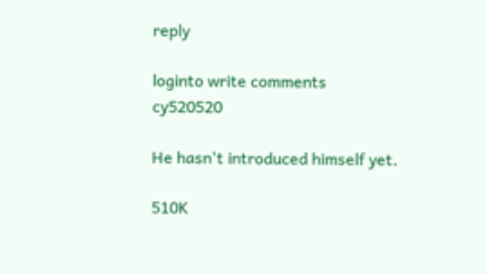reply

loginto write comments
cy520520

He hasn't introduced himself yet.

510K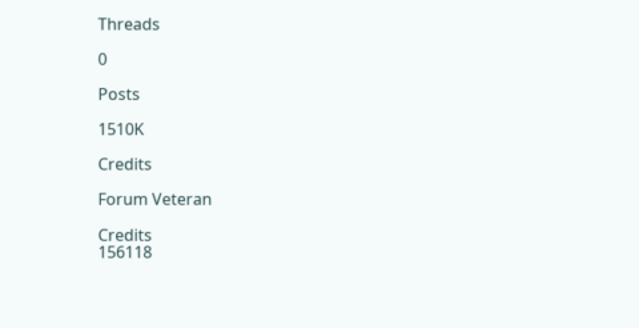Threads

0

Posts

1510K

Credits

Forum Veteran

Credits
156118